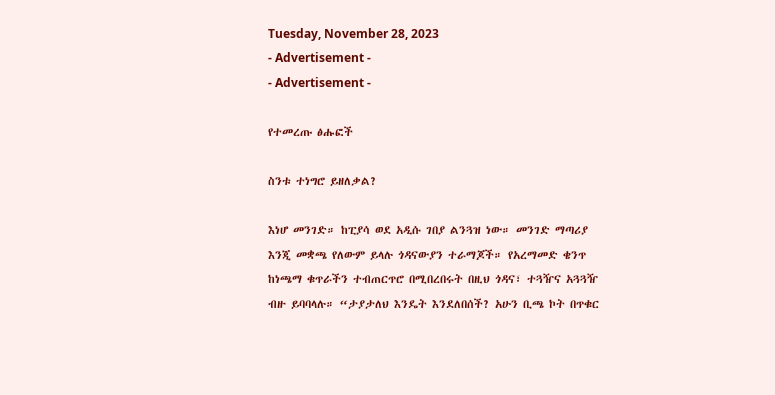Tuesday, November 28, 2023
- Advertisement -
- Advertisement -

የተመረጡ ፅሑፎች

ስንቱ ተነግሮ ይዘለቃል?

እነሆ መንገድ። ከፒያሳ ወደ አዲሱ ገበያ ልንጓዝ ነው። መንገድ ማጣሪያ እንጂ መቋጫ የለውም ይላሉ ጎዳናውያን ተራማጆች። የአረማመድ ቄንጥ ከነጫማ ቁጥራችን ተብጠርጥሮ በሚበረበሩት በዚህ ጎዳና፣ ተጓዥና አጓጓዥ ብዙ ይባባላሉ። “ታያታለህ እንዴት እንደለበሰች? አሁን ቢጫ ኮት በጥቁር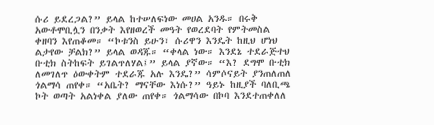ሱሪ ይደረጋል?” ይላል ከተሠለፍነው መሀል አንዱ። በሩቅ አውቶሞቢሏን በንቃት እየዘወረች መዓት የወረደባት የምትመስል ቀዘባን እየጠቆመ። “ኮቱንስ ይሁን፣ ሱሪዋን እንዴት ከዚህ ሆነህ ልታየው ቻልክ?” ይላል ወዳጁ። “ቀላል ነው። እንደኔ ተደራጅተህ ቡቲክ ስትከፍት ይገልጥለሃል፤” ይላል ያኛው። “እ? ደግሞ ቡቲክ ለመገለጥ ዕውቀትም ተደራጁ አሉ እንዴ?” ሳምሶናይት ያንጠለጠለ ጎልማሳ ጠየቀ። “አቤት? ማናቸው እነሱ?” ዓይኑ ከዚያች ባለቢጫ ኮት ወጣት አልነቀል ያለው ጠየቀ። ጎልማሳው በኮባ እንደተጠቀለለ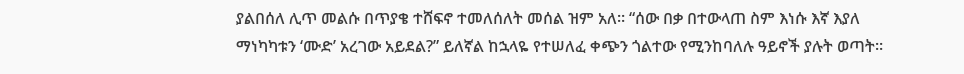ያልበሰለ ሊጥ መልሱ በጥያቄ ተሸፍኖ ተመለሰለት መሰል ዝም አለ። “ሰው በቃ በተውላጠ ስም እነሱ እኛ እያለ ማነካካቱን ‘ሙድ’ አረገው አይደል?” ይለኛል ከኋላዬ የተሠለፈ ቀጭን ጎልተው የሚንከባለሉ ዓይኖች ያሉት ወጣት።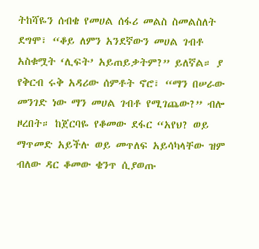ትከሻዬን ሰብቄ የመሀል ሰፋሪ መልስ ስመልስለት ደግሞ፣ “ቆይ ለምን አንደኛውን መሀል ገብቶ አስቁሟት ‘ሊፍት’ አይጠይቃትም?” ይለኛል። ያ የቅርብ ሩቅ አዳሪው ሰምቶት ኖሮ፣ “ማን በሠራው መንገድ ነው ማን መሀል ገብቶ የሚገጨው?” ብሎ ዞረበት። ከጀርባዬ የቆመው ደፋር “አየህ? ወይ ማጥመድ አይችሉ ወይ መጥለፍ አይሳካላቸው ዝም ብለው ዳር ቆመው ቄንጥ ሲያወጡ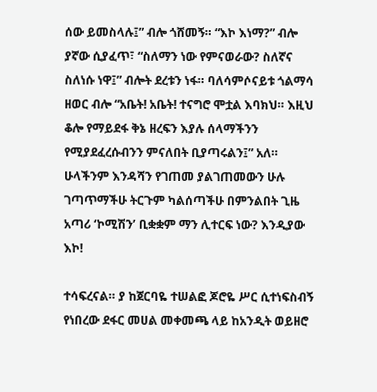ሰው ይመስላሉ፤” ብሎ ጎሸመኝ። “እኮ እነማ?” ብሎ ያኛው ሲያፈጥ፣ “ስለማን ነው የምናወራው? ስለኛና ስለነሱ ነዋ፤” ብሎት ደረቱን ነፋ። ባለሳምሶናይቱ ጎልማሳ ዘወር ብሎ “አቤት! አቤት! ተናግሮ ሞቷል እባክህ። እዚህ ቆሎ የማይደፋ ቅኔ ዘረፍን እያሉ ሰላማችንን የሚያደፈረሱብንን ምናለበት ቢያጣሩልን፤” አለ።  ሁላችንም እንዳሻን የገጠመ ያልገጠመውን ሁሉ ገጣጥማችሁ ትርጉም ካልሰጣችሁ በምንልበት ጊዜ አጣሪ ‘ኮሚሽን’ ቢቋቋም ማን ሊተርፍ ነው? እንዲያው እኮ!

ተሳፍረናል። ያ ከጀርባዬ ተሠልፎ ጆሮዬ ሥር ሲተነፍስብኝ የነበረው ደፋር መሀል መቀመጫ ላይ ከአንዲት ወይዘሮ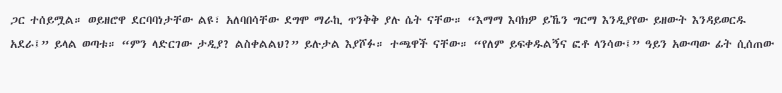ጋር ተሰይሟል። ወይዘሮዋ ደርባባነታቸው ልዩ፣ አለባበሳቸው ደግሞ ማራኪ ጥንቅቅ ያሉ ሴት ናቸው። “እማማ እባክዎ ይኼን ግርማ እንዲያየው ይዘውት እንዳይወርዱ አደራ፤” ይላል ወጣቱ። “ምን ላድርገው ታዲያ? ልስቀልልህ?” ይሉታል እያሾፉ። ተጫዋች ናቸው። “የለም ይፍቀዱልኝና ፎቶ ላንሳው፤” ዓይን አውጣው ፊት ሲሰጠው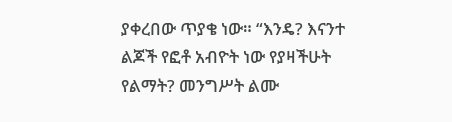ያቀረበው ጥያቄ ነው። “እንዴ? እናንተ ልጆች የፎቶ አብዮት ነው የያዛችሁት የልማት? መንግሥት ልሙ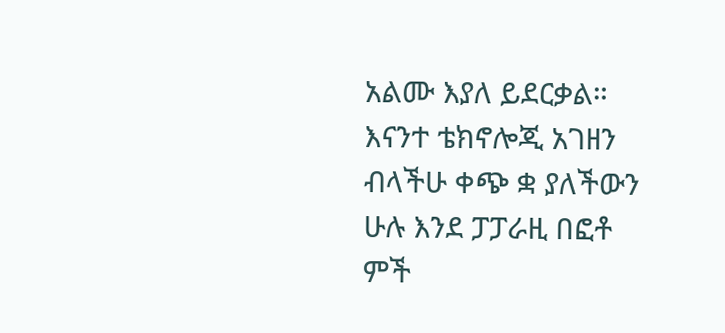አልሙ እያለ ይደርቃል። እናንተ ቴክኖሎጂ አገዘን ብላችሁ ቀጭ ቋ ያለችውን ሁሉ እንደ ፓፓራዚ በፎቶ ምች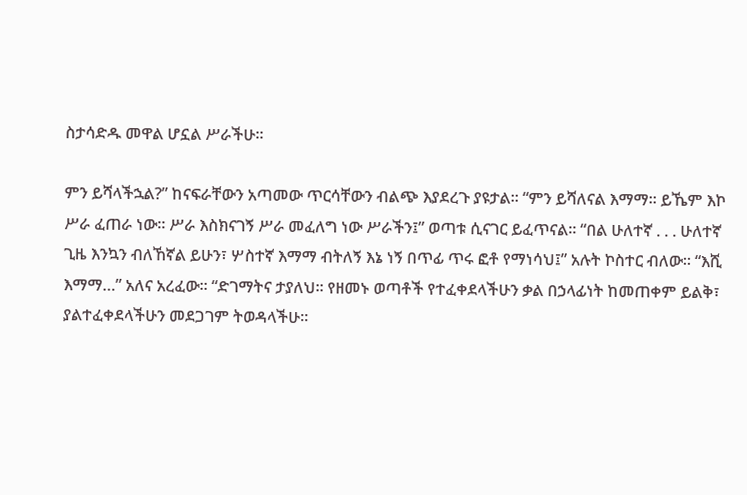ስታሳድዱ መዋል ሆኗል ሥራችሁ።

ምን ይሻላችኋል?” ከናፍራቸውን አጣመው ጥርሳቸውን ብልጭ እያደረጉ ያዩታል። “ምን ይሻለናል እማማ። ይኼም እኮ ሥራ ፈጠራ ነው። ሥራ እስክናገኝ ሥራ መፈለግ ነው ሥራችን፤” ወጣቱ ሲናገር ይፈጥናል። “በል ሁለተኛ . . . ሁለተኛ ጊዜ እንኳን ብለኸኛል ይሁን፣ ሦስተኛ እማማ ብትለኝ እኔ ነኝ በጥፊ ጥሩ ፎቶ የማነሳህ፤” አሉት ኮስተር ብለው። “እሺ እማማ…” አለና አረፈው። “ድገማትና ታያለህ። የዘመኑ ወጣቶች የተፈቀደላችሁን ቃል በኃላፊነት ከመጠቀም ይልቅ፣ ያልተፈቀደላችሁን መደጋገም ትወዳላችሁ።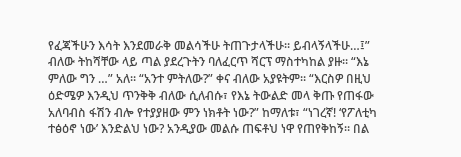የፈጃችሁን እሳት እንደመራቅ መልሳችሁ ትጠጉታላችሁ። ይብላኝላችሁ…፤” ብለው ትከሻቸው ላይ ጣል ያደረጉትን ባለፈርጥ ሻርፕ ማስተካከል ያዙ። “እኔ ምለው ግን …” አለ። “አንተ ምትለው?” ቀና ብለው አያዩትም። “እርስዎ በዚህ ዕድሜዎ እንዲህ ጥንቅቅ ብለው ሲለብሱ፣ የእኔ ትውልድ መላ ቅጡ የጠፋው አለባብስ ፋሽን ብሎ የተያያዘው ምን ነክቶት ነው?” ከማለቱ፣ “ነገረኛ! ‘የፖለቲካ ተፅዕኖ ነው’ እንድልህ ነው? አንዲያው መልሱ ጠፍቶህ ነዋ የጠየቅከኝ። በል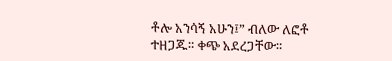ቶሎ አንሳኝ አሁን፤” ብለው ለፎቶ ተዘጋጁ። ቀጭ አደረጋቸው።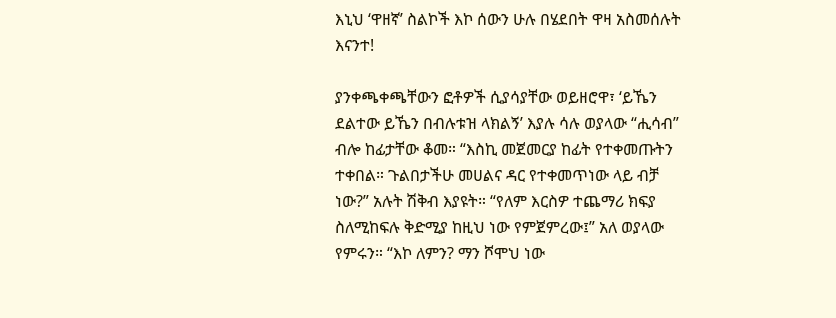እኒህ ‘ዋዘኛ’ ስልኮች እኮ ሰውን ሁሉ በሄደበት ዋዛ አስመሰሉት እናንተ!

ያንቀጫቀጫቸውን ፎቶዎች ሲያሳያቸው ወይዘሮዋ፣ ‘ይኼን ደልተው ይኼን በብሉቱዝ ላክልኝ’ እያሉ ሳሉ ወያላው “ሒሳብ” ብሎ ከፊታቸው ቆመ። “እስኪ መጀመርያ ከፊት የተቀመጡትን ተቀበል። ጉልበታችሁ መሀልና ዳር የተቀመጥነው ላይ ብቻ ነው?” አሉት ሽቅብ እያዩት። “የለም እርስዎ ተጨማሪ ክፍያ ስለሚከፍሉ ቅድሚያ ከዚህ ነው የምጀምረው፤” አለ ወያላው የምሩን። “እኮ ለምን? ማን ሾሞህ ነው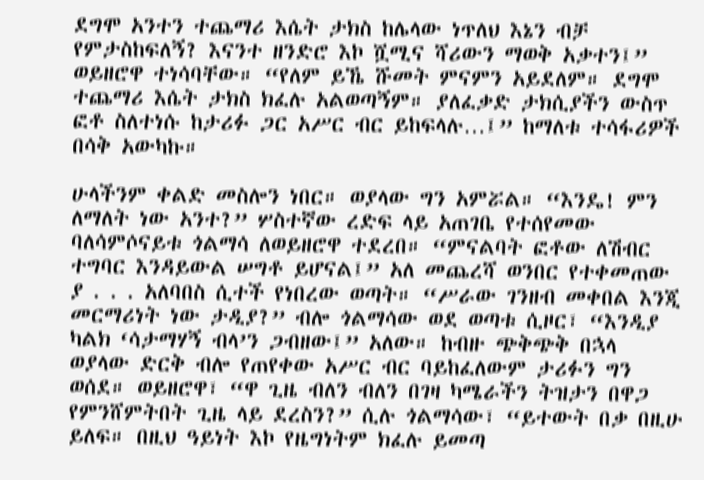ደግሞ አንተን ተጨማሪ እሴት ታክስ ከሌላው ነጥለህ እኔን ብቻ የምታስከፍለኝ? እናንተ ዘንድሮ እኮ ሿሚና ሻሪውን ማወቅ አቃተን፤” ወይዘሮዋ ተነሳባቸው። “የለም ይኼ ሹመት ምናምን አይደለም። ደግሞ ተጨማሪ እሴት ታክስ ክፈሉ አልወጣኝም። ያለፈቃድ ታክሲያችን ውስጥ ፎቶ ስለተነሱ ከታሪፉ ጋር አሥር ብር ይከፍላሉ…፤” ከማለቱ ተሳፋሪዎች በሳቅ አውካኩ።

ሁላችንም ቀልድ መስሎን ነበር። ወያላው ግን አምሯል። “እንዴ! ምን ለማለት ነው አንተ?” ሦስተኛው ረድፍ ላይ አጠገቤ የተሰየመው ባለሳምሶናይቱ ጎልማሳ ለወይዘሮዋ ተደረበ። “ምናልባት ፎቶው ለሽብር ተግባር እንዳይውል ሠግቶ ይሆናል፤” አለ መጨረሻ ወንበር የተቀመጠው ያ . . . አለባበስ ሲተች የነበረው ወጣት። “ሥራው ገንዘብ መቀበል እንጂ መርማሪነት ነው ታዲያ?” ብሎ ጎልማሳው ወደ ወጣቱ ሲዞር፣ “እንዲያ ካልክ ‘ሳታማሃኝ ብላ’ን ጋብዘው፤” አለው። ከብዙ ጭቅጭቅ በኋላ ወያላው ድርቅ ብሎ የጠየቀው አሥር ብር ባይከፈለውም ታሪፉን ግን ወሰደ። ወይዘሮዋ፣ “ዋ ጊዜ ብለን ብለን በገዛ ካሜራችን ትዝታን በዋጋ የምንሸምትበት ጊዜ ላይ ደረስን?” ሲሉ ጎልማሳው፣ “ይተውት በቃ በዚሁ ይለፍ። በዚህ ዓይነት እኮ የዜግነትም ክፈሉ ይመጣ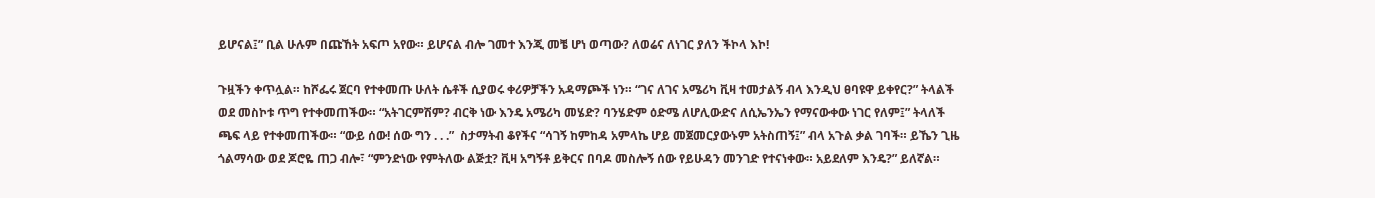ይሆናል፤” ቢል ሁሉም በጩኸት አፍጦ አየው። ይሆናል ብሎ ገመተ እንጂ መቼ ሆነ ወጣው? ለወሬና ለነገር ያለን ችኮላ እኮ!

ጉዟችን ቀጥሏል። ከሾፌሩ ጀርባ የተቀመጡ ሁለት ሴቶች ሲያወሩ ቀሪዎቻችን አዳማጮች ነን። “ገና ለገና አሜሪካ ቪዛ ተመታልኝ ብላ እንዲህ ፀባዩዋ ይቀየር?” ትላልች ወደ መስኮቱ ጥግ የተቀመጠችው። “አትገርምሽም? ብርቅ ነው እንዴ አሜሪካ መሄድ? ባንሄድም ዕድሜ ለሆሊውድና ለሲኤንኤን የማናውቀው ነገር የለም፤” ትላለች ጫፍ ላይ የተቀመጠችው። “ውይ ሰው! ሰው ግን . . .”  ስታማትብ ቆየችና “ሳገኝ ከምከዳ አምላኬ ሆይ መጀመርያውኑም አትስጠኝ፤” ብላ አጉል ቃል ገባች። ይኼን ጊዜ ጎልማሳው ወደ ጆሮዬ ጠጋ ብሎ፣ “ምንድነው የምትለው ልጅቷ? ቪዛ አግኝቶ ይቅርና በባዶ መስሎኝ ሰው የይሁዳን መንገድ የተናነቀው። አይደለም እንዴ?” ይለኛል።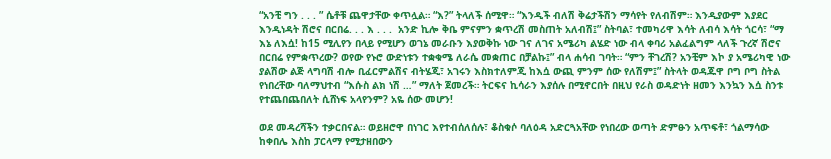“አንቺ ግን . . . ” ሴቶቹ ጨዋታቸው ቀጥሏል። “እ?” ትላለች ሰሚዋ። “እንዲች ብለሽ ቅሬታችሽን ማሳየት የለብሽም። እንዲያውም እያደር እንዲነዳት ሽሮና በርበሬ. . . እ . . .  አንድ ኪሎ ቅቤ ምናምን ቋጥረሽ መስጠት አለብሽ፤” ስትባል፣ ተመካሪዋ እሳት ለብሳ እሳት ጎርሳ፣ “ማ እኔ ለእሷ! ከ15 ሚሊየን በላይ የሚሆን ወገኔ መራቡን እያወቅኩ ነው ገና ለገና አሜሪካ ልሄድ ነው ብላ ቀባሪ አልፈልግም ላለች ጉረኛ ሽሮና በርበሬ የምቋጥረው? ወየው የኑሮ ውድነቱን ተቋቁሜ ለራሴ መቋጠር በቻልኩ፤” ብላ ሐሳብ ገባት። “ምን ቸገረሽ? አንቺም እኮ ያ አሜሪካዊ ነው ያልሽው ልጅ ላግባሽ ብሎ ቢፈርምልሽና ብትሄጂ፣ አገሩን እስክተለምጂ ከእሷ ውጪ ምንም ሰው የለሽም፤” ስትላት ወዳጁዋ ቦግ ቦግ ስትል የነበረቸው ባለማህተብ “እሱስ ልክ ነሽ …” ማለት ጀመረች። ትርፍና ኪሳራን እያሰሉ በሚኖርበት በዚህ የራስ ወዳድነት ዘመን እንኳን እሷ ስንቱ የተጨበጨበለት ሲሸነፍ አላየንም? አዬ ሰው መሆን!

ወደ መዳረሻችን ተቃርበናል። ወይዘሮዋ በነገር እየተብሰለሰሉ፣ ቆስቁሶ ባለዕዳ አድርጓአቸው የነበረው ወጣት ድምፁን አጥፍቶ፣ ጎልማሳው ከቀበሌ እስከ ፓርላማ የሚታዘበውን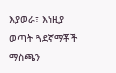እያወራ፣ እነዚያ ወጣት ጓደኛማቾች ማስጫን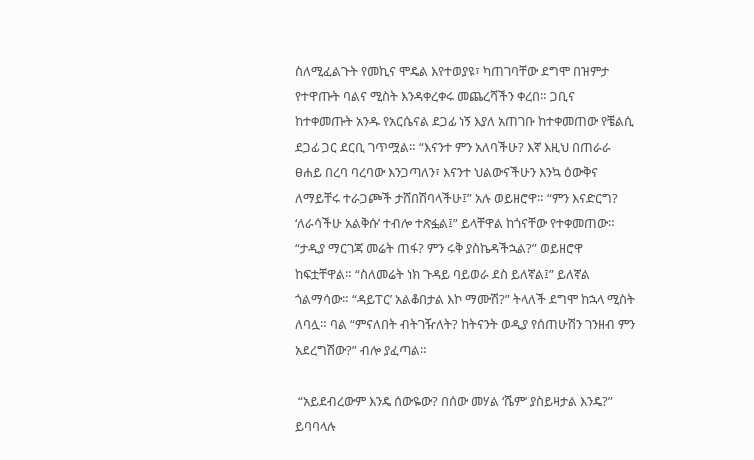ስለሚፈልጉት የመኪና ሞዴል እየተወያዩ፣ ካጠገባቸው ደግሞ በዝምታ የተዋጡት ባልና ሚስት እንዳቀረቀሩ መጨረሻችን ቀረበ። ጋቢና ከተቀመጡት አንዱ የአርሴናል ደጋፊ ነኝ እያለ አጠገቡ ከተቀመጠው የቼልሲ ደጋፊ ጋር ደርቢ ገጥሟል። “እናንተ ምን አለባችሁ? እኛ እዚህ በጠራራ ፀሐይ በረባ ባረባው እንጋጣለን፣ እናንተ ህልውናችሁን እንኳ ዕውቅና ለማይቸሩ ተራጋጮች ታሸበሽባላችሁ፤” አሉ ወይዘሮዋ። “ምን እናድርግ? ‘ለራሳችሁ አልቅሱ’ ተብሎ ተጽፏል፤” ይላቸዋል ከጎናቸው የተቀመጠው። “ታዲያ ማርገጃ መሬት ጠፋ? ምን ሩቅ ያስኬዳችኋል?” ወይዘሮዋ ከፍቷቸዋል። “ስለመሬት ነክ ጉዳይ ባይወራ ደስ ይለኛል፤” ይለኛል ጎልማሳው። “ዳይፐር’ አልቆበታል እኮ ማሙሽ?” ትላለች ደግሞ ከኋላ ሚስት ለባሏ። ባል “ምናለበት ብትገዥለት? ከትናንት ወዲያ የሰጠሁሽን ገንዘብ ምን አደረግሽው?” ብሎ ያፈጣል።

 “አይደብረውም እንዴ ሰውዬው? በሰው መሃል ‘ሼም’ ያስይዛታል እንዴ?” ይባባላሉ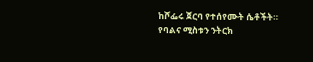ከሾፌሩ ጀርባ የተሰየሙት ሴቶችት። የባልና ሚስቱን ንትርክ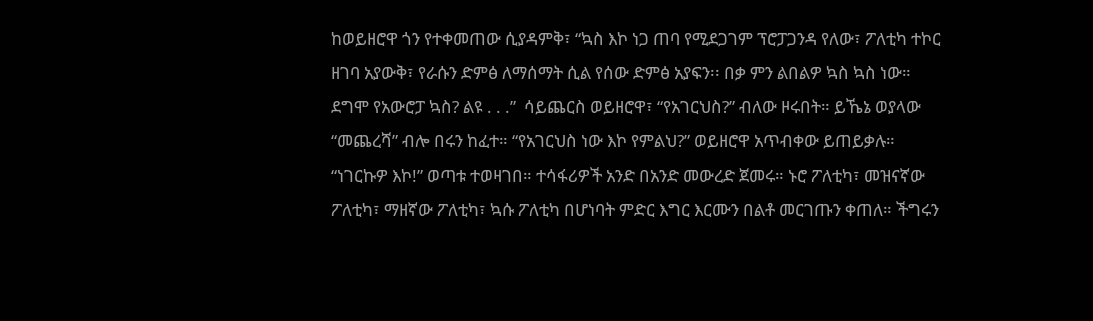ከወይዘሮዋ ጎን የተቀመጠው ሲያዳምቅ፣ “ኳስ እኮ ነጋ ጠባ የሚደጋገም ፕሮፓጋንዳ የለው፣ ፖለቲካ ተኮር ዘገባ አያውቅ፣ የራሱን ድምፅ ለማሰማት ሲል የሰው ድምፅ አያፍን፡፡ በቃ ምን ልበልዎ ኳስ ኳስ ነው። ደግሞ የአውሮፓ ኳስ? ልዩ . . .”  ሳይጨርስ ወይዘሮዋ፣ “የአገርህስ?” ብለው ዞሩበት። ይኼኔ ወያላው “መጨረሻ” ብሎ በሩን ከፈተ። “የአገርህስ ነው እኮ የምልህ?” ወይዘሮዋ አጥብቀው ይጠይቃሉ። “ነገርኩዎ እኮ!” ወጣቱ ተወዛገበ። ተሳፋሪዎች አንድ በአንድ መውረድ ጀመሩ። ኑሮ ፖለቲካ፣ መዝናኛው ፖለቲካ፣ ማዘኛው ፖለቲካ፣ ኳሱ ፖለቲካ በሆነባት ምድር እግር እርሙን በልቶ መርገጡን ቀጠለ። ችግሩን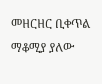መዘርዘር ቢቀጥል ማቆሚያ ያለው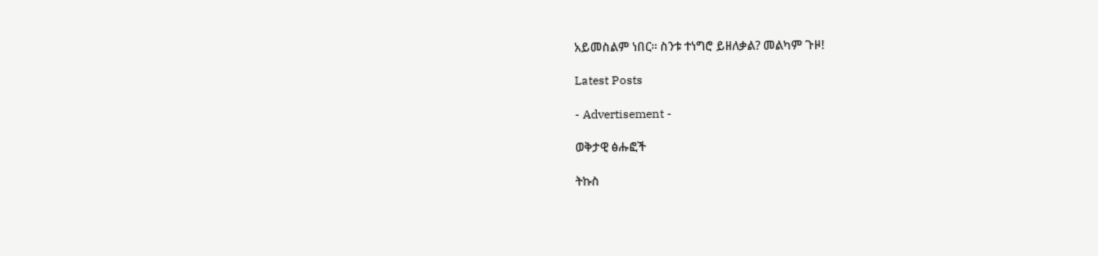አይመስልም ነበር፡፡ ስንቱ ተነግሮ ይዘለቃል? መልካም ጉዞ!

Latest Posts

- Advertisement -

ወቅታዊ ፅሑፎች

ትኩስ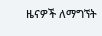ዜናዎች ለማግኘት